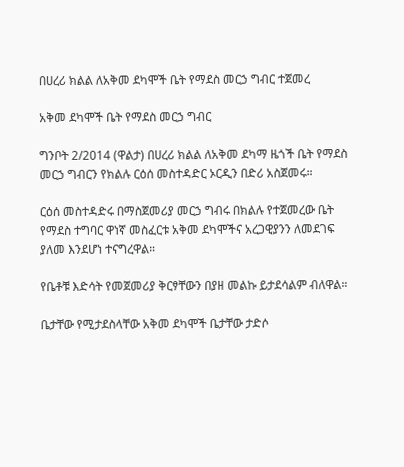በሀረሪ ክልል ለአቅመ ደካሞች ቤት የማደስ መርኃ ግብር ተጀመረ

አቅመ ደካሞች ቤት የማደስ መርኃ ግብር

ግንቦት 2/2014 (ዋልታ) በሀረሪ ክልል ለአቅመ ደካማ ዜጎች ቤት የማደስ መርኃ ግብርን የክልሉ ርዕሰ መስተዳድር ኦርዲን በድሪ አስጀመሩ።

ርዕሰ መስተዳድሩ በማስጀመሪያ መርኃ ግብሩ በክልሉ የተጀመረው ቤት የማደስ ተግባር ዋነኛ መስፈርቱ አቅመ ደካሞችና አረጋዊያንን ለመደገፍ ያለመ እንደሆነ ተናግረዋል።

የቤቶቹ እድሳት የመጀመሪያ ቅርፃቸውን በያዘ መልኩ ይታደሳልም ብለዋል።

ቤታቸው የሚታደስላቸው አቅመ ደካሞች ቤታቸው ታድሶ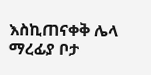እስኪጠናቀቅ ሌላ ማረፊያ ቦታ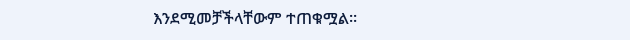እንደሚመቻችላቸውም ተጠቁሟል፡፡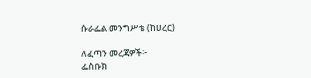ሱራፌል መንግሥቴ (ከሀረር)

ለፈጣን መረጃዎች፦
ፌስቡክ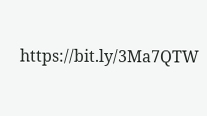https://bit.ly/3Ma7QTW